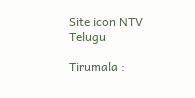Site icon NTV Telugu

Tirumala :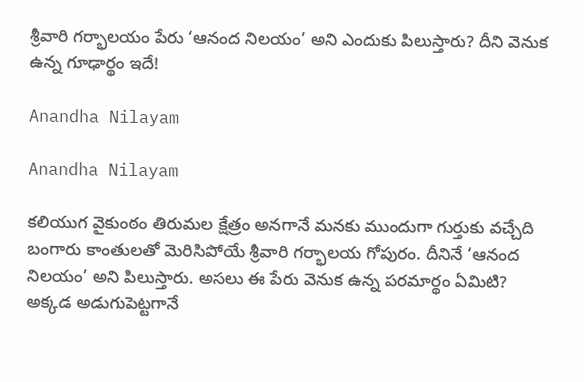శ్రీవారి గర్భాలయం పేరు ‘ఆనంద నిలయం’ అని ఎందుకు పిలుస్తారు? దీని వెనుక ఉన్న గూఢార్థం ఇదే!

Anandha Nilayam

Anandha Nilayam

కలియుగ వైకుంఠం తిరుమల క్షేత్రం అనగానే మనకు ముందుగా గుర్తుకు వచ్చేది బంగారు కాంతులతో మెరిసిపోయే శ్రీవారి గర్భాలయ గోపురం. దీనినే ‘ఆనంద నిలయం’ అని పిలుస్తారు. అసలు ఈ పేరు వెనుక ఉన్న పరమార్థం ఏమిటి? అక్కడ అడుగుపెట్టగానే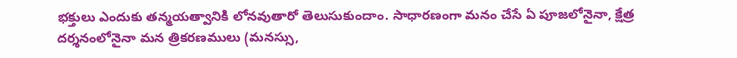భక్తులు ఎందుకు తన్మయత్వానికి లోనవుతారో తెలుసుకుందాం. సాధారణంగా మనం చేసే ఏ పూజలోనైనా, క్షేత్ర దర్శనంలోనైనా మన త్రికరణములు (మనస్సు,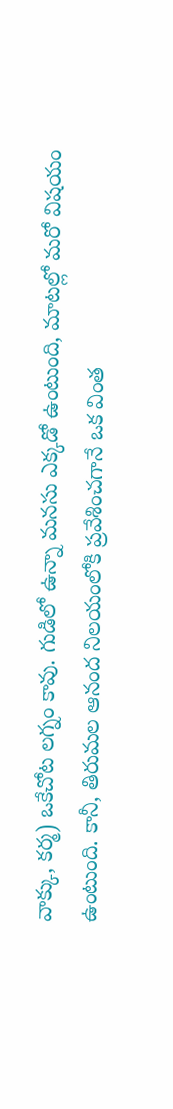వాక్కు, కర్మ) ఒకేచోట లగ్నం కావు. గుడిలో ఉన్నా మనసు ఎక్కడో ఉంటుంది, మాటల్లో మరో విషయం ఉంటుంది. కానీ, తిరుమల ఆనంద నిలయంలోకి ప్రవేశించగానే ఒక వింత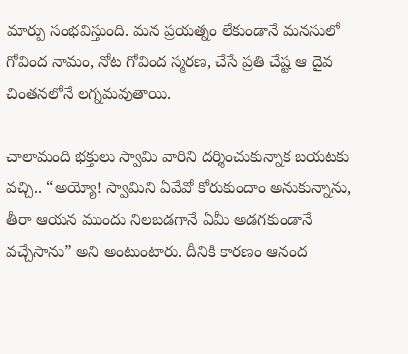మార్పు సంభవిస్తుంది. మన ప్రయత్నం లేకుండానే మనసులో గోవింద నామం, నోట గోవింద స్మరణ, చేసే ప్రతి చేష్ట ఆ దైవ చింతనలోనే లగ్నమవుతాయి.

చాలామంది భక్తులు స్వామి వారిని దర్శించుకున్నాక బయటకు వచ్చి.. “అయ్యో! స్వామిని ఏవేవో కోరుకుందాం అనుకున్నాను, తీరా ఆయన ముందు నిలబడగానే ఏమీ అడగకుండానే వచ్చేసాను” అని అంటుంటారు. దీనికి కారణం ఆనంద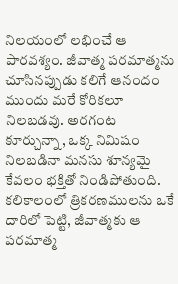నిలయంలో లభించే ఆ పారవశ్యం. జీవాత్మ పరమాత్మను చూసినప్పుడు కలిగే ఆనందం ముందు మరే కోరికలూ నిలబడవు. అరగంట కూర్చున్నా, ఒక్క నిమిషం నిలబడినా మనసు శూన్యమై కేవలం భక్తితో నిండిపోతుంది. కలికాలంలో త్రికరణములను ఒకే దారిలో పెట్టి, జీవాత్మకు ఆ పరమాత్మ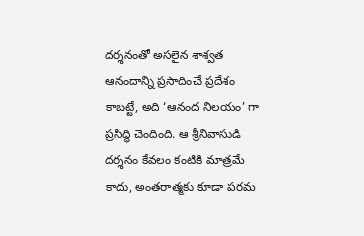దర్శనంతో అసలైన శాశ్వత ఆనందాన్ని ప్రసాదించే ప్రదేశం కాబట్టే, అది ‘ఆనంద నిలయం’ గా ప్రసిద్ధి చెందింది. ఆ శ్రీనివాసుడి దర్శనం కేవలం కంటికి మాత్రమే కాదు, అంతరాత్మకు కూడా పరమ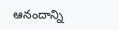ఆనందాన్ని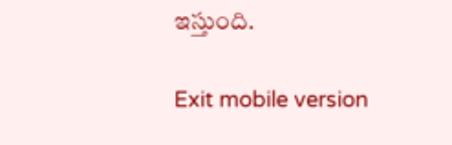ఇస్తుంది.

Exit mobile version